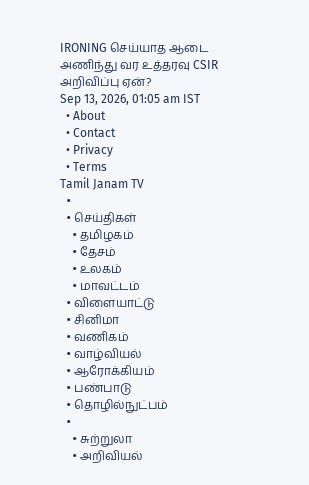IRONING செய்யாத ஆடை அணிந்து வர உத்தரவு CSIR அறிவிப்பு ஏன்?
Sep 13, 2026, 01:05 am IST
  • About
  • Contact
  • Privacy
  • Terms
Tamil Janam TV
  •
  • செய்திகள்
    • தமிழகம்
    • தேசம்
    • உலகம்
    • மாவட்டம்
  • விளையாட்டு
  • சினிமா
  • வணிகம்
  • வாழ்வியல்
  • ஆரோக்கியம்
  • பண்பாடு
  • தொழில்நுட்பம்
  •
    • சுற்றுலா
    • அறிவியல்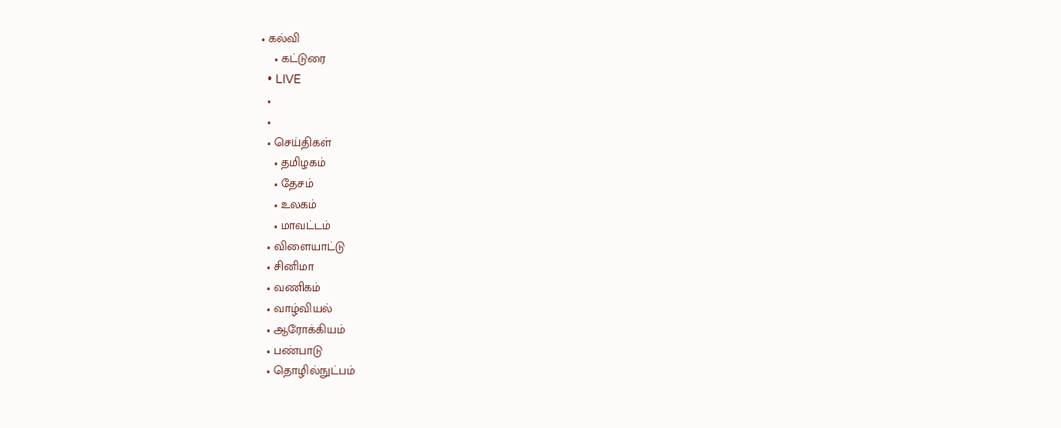• கல்வி
    • கட்டுரை
  • LIVE
  •
  •
  • செய்திகள்
    • தமிழகம்
    • தேசம்
    • உலகம்
    • மாவட்டம்
  • விளையாட்டு
  • சினிமா
  • வணிகம்
  • வாழ்வியல்
  • ஆரோக்கியம்
  • பண்பாடு
  • தொழில்நுட்பம்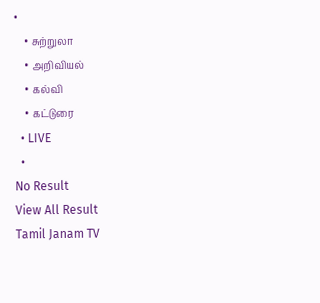•
    • சுற்றுலா
    • அறிவியல்
    • கல்வி
    • கட்டுரை
  • LIVE
  •
No Result
View All Result
Tamil Janam TV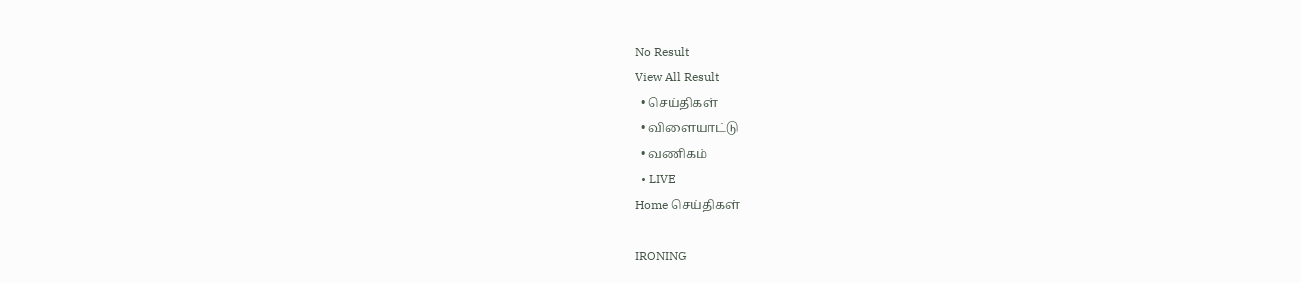No Result
View All Result
  • செய்திகள்
  • விளையாட்டு
  • வணிகம்
  • LIVE
Home செய்திகள்

IRONING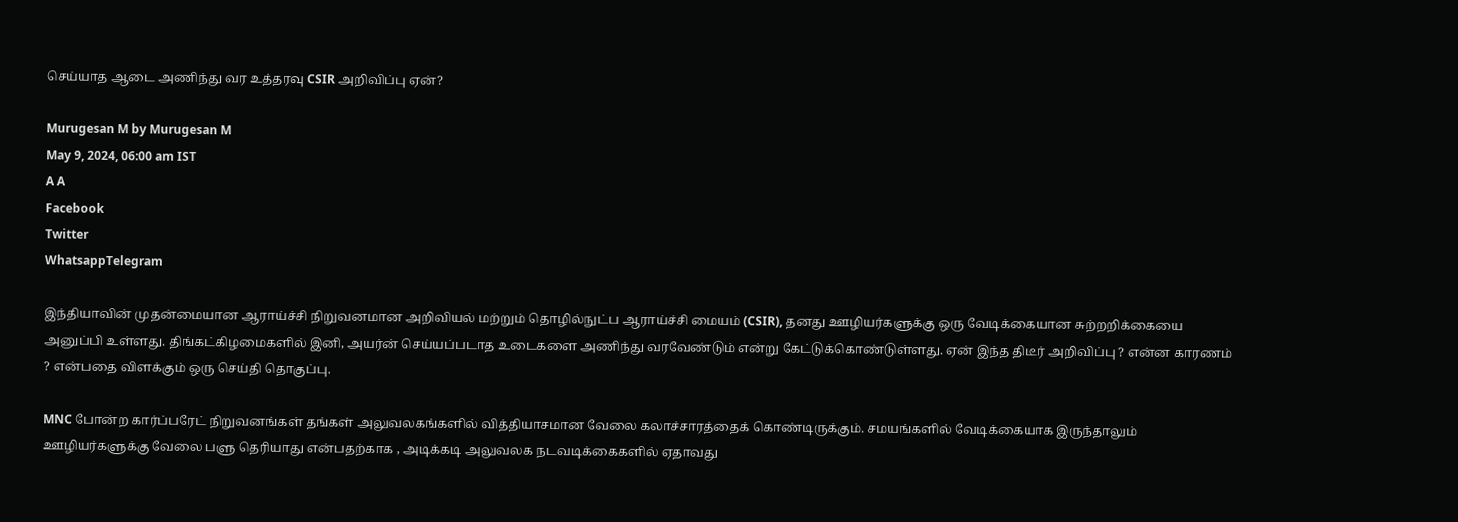செய்யாத ஆடை அணிந்து வர உத்தரவு CSIR அறிவிப்பு ஏன்?

Murugesan M by Murugesan M
May 9, 2024, 06:00 am IST
A A
Facebook
Twitter
WhatsappTelegram

இந்தியாவின் முதன்மையான ஆராய்ச்சி நிறுவனமான அறிவியல் மற்றும் தொழில்நுட்ப ஆராய்ச்சி மையம் (CSIR), தனது ஊழியர்களுக்கு ஒரு வேடிக்கையான சுற்றறிக்கையை அனுப்பி உள்ளது. திங்கட்கிழமைகளில் இனி, அயர்ன் செய்யப்படாத உடைகளை அணிந்து வரவேண்டும் என்று கேட்டுக்கொண்டுள்ளது. ஏன் இந்த திடீர் அறிவிப்பு ? என்ன காரணம் ? என்பதை விளக்கும் ஒரு செய்தி தொகுப்பு.

MNC போன்ற கார்ப்பரேட் நிறுவனங்கள் தங்கள் அலுவலகங்களில் வித்தியாசமான வேலை கலாச்சாரத்தைக் கொண்டிருக்கும். சமயங்களில் வேடிக்கையாக இருந்தாலும் ஊழியர்களுக்கு வேலை பளு தெரியாது என்பதற்காக , அடிக்கடி அலுவலக நடவடிக்கைகளில் ஏதாவது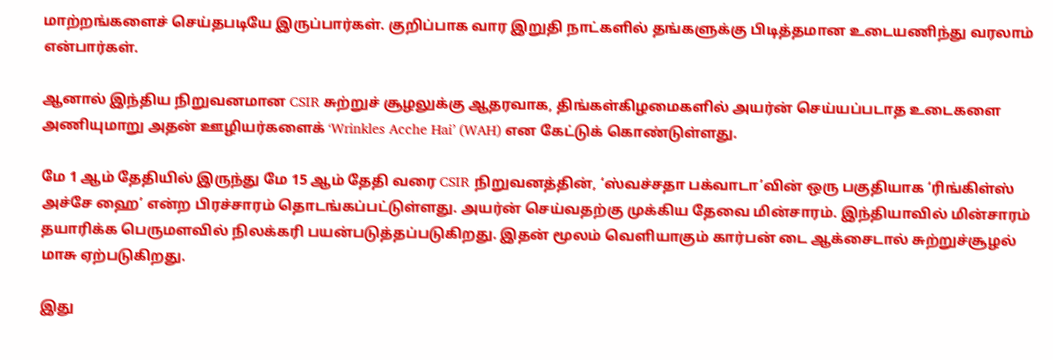மாற்றங்களைச் செய்தபடியே இருப்பார்கள். குறிப்பாக வார இறுதி நாட்களில் தங்களுக்கு பிடித்தமான உடையணிந்து வரலாம் என்பார்கள்.

ஆனால் இந்திய நிறுவனமான CSIR சுற்றுச் சூழலுக்கு ஆதரவாக, திங்கள்கிழமைகளில் அயர்ன் செய்யப்படாத உடைகளை அணியுமாறு அதன் ஊழியர்களைக் ‘Wrinkles Acche Hai’ (WAH) என கேட்டுக் கொண்டுள்ளது.

மே 1 ஆம் தேதியில் இருந்து மே 15 ஆம் தேதி வரை CSIR நிறுவனத்தின், ‘ஸ்வச்சதா பக்வாடா’வின் ஒரு பகுதியாக ‘ரிங்கிள்ஸ் அச்சே ஹை’ என்ற பிரச்சாரம் தொடங்கப்பட்டுள்ளது. அயர்ன் செய்வதற்கு முக்கிய தேவை மின்சாரம். இந்தியாவில் மின்சாரம் தயாரிக்க பெருமளவில் நிலக்கரி பயன்படுத்தப்படுகிறது. இதன் மூலம் வெளியாகும் கார்பன் டை ஆக்சைடால் சுற்றுச்சூழல் மாசு ஏற்படுகிறது.

இது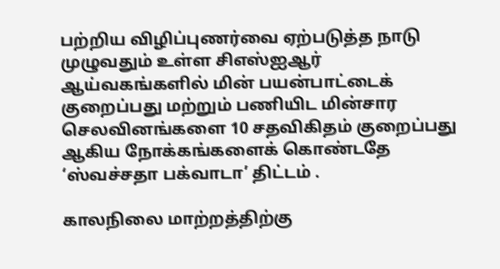பற்றிய விழிப்புணர்வை ஏற்படுத்த நாடு முழுவதும் உள்ள சிஎஸ்ஐஆர் ஆய்வகங்களில் மின் பயன்பாட்டைக் குறைப்பது மற்றும் பணியிட மின்சார செலவினங்களை 10 சதவிகிதம் குறைப்பது ஆகிய நோக்கங்களைக் கொண்டதே ‘ஸ்வச்சதா பக்வாடா’ திட்டம் .

காலநிலை மாற்றத்திற்கு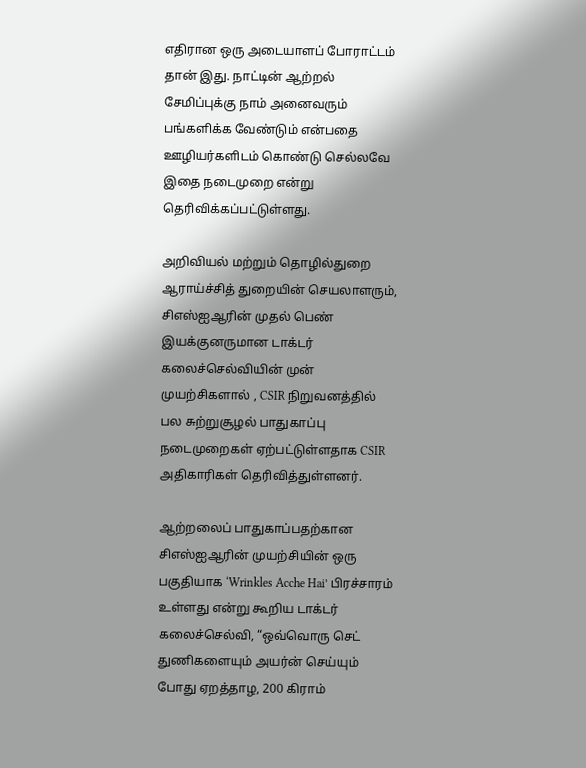எதிரான ஒரு அடையாளப் போராட்டம் தான் இது. நாட்டின் ஆற்றல் சேமிப்புக்கு நாம் அனைவரும் பங்களிக்க வேண்டும் என்பதை ஊழியர்களிடம் கொண்டு செல்லவே இதை நடைமுறை என்று தெரிவிக்கப்பட்டுள்ளது.

அறிவியல் மற்றும் தொழில்துறை ஆராய்ச்சித் துறையின் செயலாளரும், சிஎஸ்ஐஆரின் முதல் பெண் இயக்குனருமான டாக்டர் கலைச்செல்வியின் முன் முயற்சிகளால் , CSIR நிறுவனத்தில் பல சுற்றுசூழல் பாதுகாப்பு நடைமுறைகள் ஏற்பட்டுள்ளதாக CSIR அதிகாரிகள் தெரிவித்துள்ளனர்.

ஆற்றலைப் பாதுகாப்பதற்கான சிஎஸ்ஐஆரின் முயற்சியின் ஒரு பகுதியாக ‘Wrinkles Acche Hai’ பிரச்சாரம் உள்ளது என்று கூறிய டாக்டர் கலைச்செல்வி, “ஒவ்வொரு செட் துணிகளையும் அயர்ன் செய்யும் போது ஏறத்தாழ, 200 கிராம்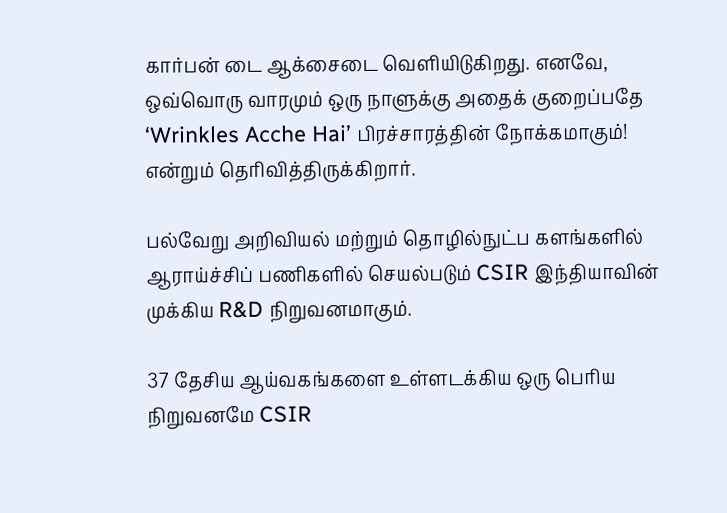கார்பன் டை ஆக்சைடை வெளியிடுகிறது. எனவே, ஒவ்வொரு வாரமும் ஒரு நாளுக்கு அதைக் குறைப்பதே ‘Wrinkles Acche Hai’ பிரச்சாரத்தின் நோக்கமாகும்! என்றும் தெரிவித்திருக்கிறார்.

பல்வேறு அறிவியல் மற்றும் தொழில்நுட்ப களங்களில் ஆராய்ச்சிப் பணிகளில் செயல்படும் CSIR இந்தியாவின் முக்கிய R&D நிறுவனமாகும்.

37 தேசிய ஆய்வகங்களை உள்ளடக்கிய ஒரு பெரிய நிறுவனமே CSIR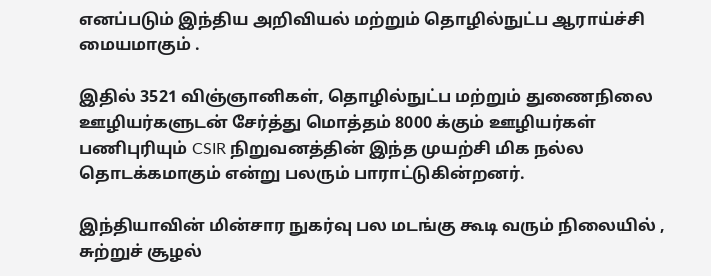எனப்படும் இந்திய அறிவியல் மற்றும் தொழில்நுட்ப ஆராய்ச்சி மையமாகும் .

இதில் 3521 விஞ்ஞானிகள், தொழில்நுட்ப மற்றும் துணைநிலை ஊழியர்களுடன் சேர்த்து மொத்தம் 8000 க்கும் ஊழியர்கள் பணிபுரியும் CSIR நிறுவனத்தின் இந்த முயற்சி மிக நல்ல தொடக்கமாகும் என்று பலரும் பாராட்டுகின்றனர்.

இந்தியாவின் மின்சார நுகர்வு பல மடங்கு கூடி வரும் நிலையில் , சுற்றுச் சூழல்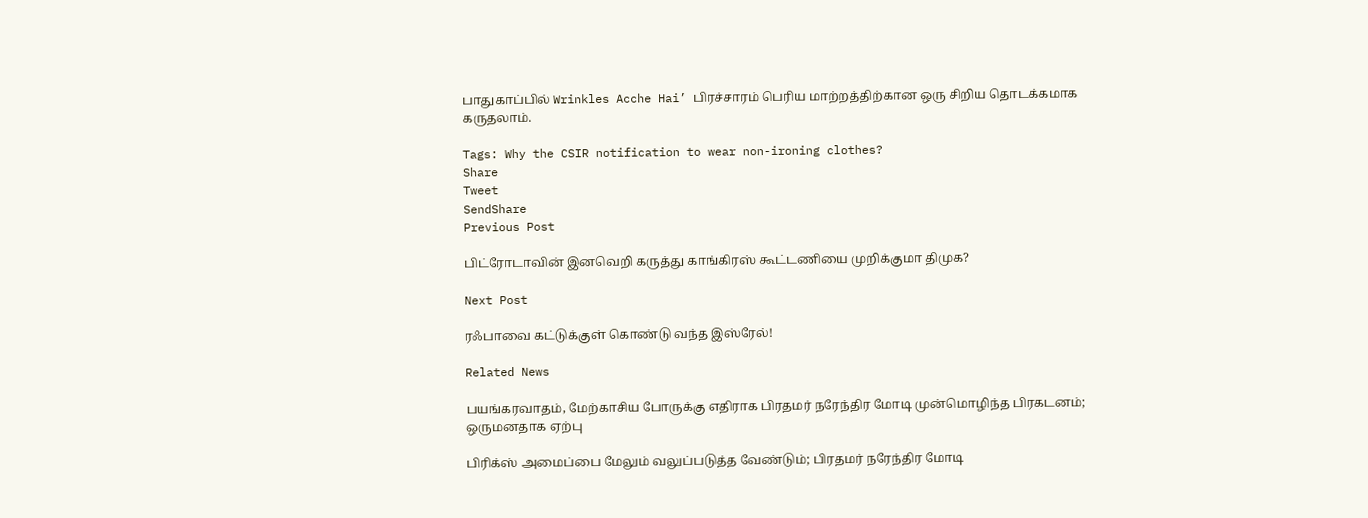பாதுகாப்பில் Wrinkles Acche Hai’ பிரச்சாரம் பெரிய மாற்றத்திற்கான ஒரு சிறிய தொடக்கமாக கருதலாம்.

Tags: Why the CSIR notification to wear non-ironing clothes?
Share
Tweet
SendShare
Previous Post

பிட்ரோடாவின் இனவெறி கருத்து காங்கிரஸ் கூட்டணியை முறிக்குமா திமுக?

Next Post

ரஃபாவை கட்டுக்குள் கொண்டு வந்த இஸ்ரேல்!

Related News

பயங்கரவாதம், மேற்காசிய போருக்கு எதிராக பிரதமர் நரேந்திர மோடி முன்மொழிந்த பிரகடனம்; ஒருமனதாக ஏற்பு

பிரிக்ஸ் அமைப்பை மேலும் வலுப்படுத்த வேண்டும்; பிரதமர் நரேந்திர மோடி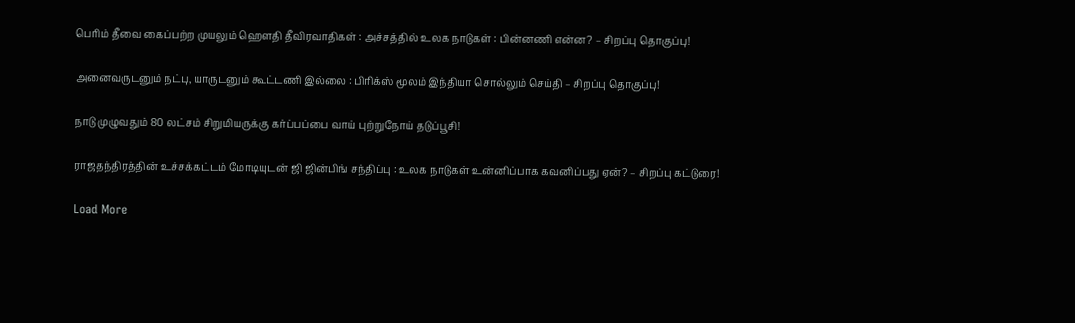பெரிம் தீவை கைப்பற்ற முயலும் ஹெளதி தீவிரவாதிகள் : அச்சத்தில் உலக நாடுகள் : பின்னணி என்ன? – சிறப்பு தொகுப்பு!

அனைவருடனும் நட்பு, யாருடனும் கூட்டணி இல்லை : பிரிக்ஸ் மூலம் இந்தியா சொல்லும் செய்தி – சிறப்பு தொகுப்பு!

நாடு முழுவதும் 80 லட்சம் சிறுமியருக்கு கர்ப்பப்பை வாய் புற்றுநோய் தடுப்பூசி!

ராஜதந்திரத்தின் உச்சக்கட்டம் மோடியுடன் ஜி ஜின்பிங் சந்திப்பு : உலக நாடுகள் உன்னிப்பாக கவனிப்பது ஏன்? – சிறப்பு கட்டுரை!

Load More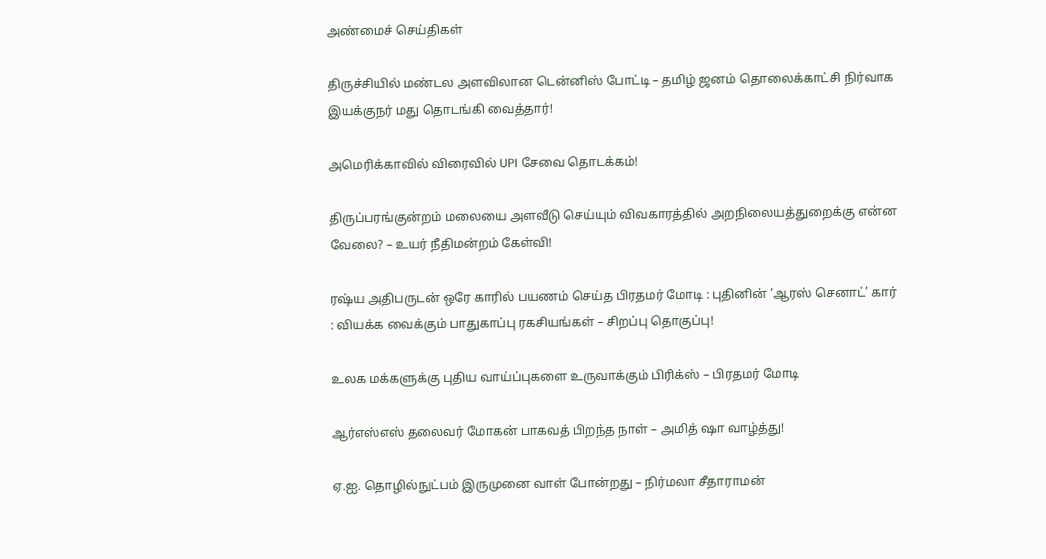அண்மைச் செய்திகள்

திருச்சியில் மண்டல அளவிலான டென்னிஸ் போட்டி – தமிழ் ஜனம் தொலைக்காட்சி நிர்வாக இயக்குநர் மது தொடங்கி வைத்தார்!

அமெரிக்காவில் விரைவில் UPI சேவை தொடக்கம்!

திருப்பரங்குன்றம் மலையை அளவீடு செய்யும் விவகாரத்தில் அறநிலையத்துறைக்கு என்ன வேலை? – உயர் நீதிமன்றம் கேள்வி!

ரஷ்ய அதிபருடன் ஒரே காரில் பயணம் செய்த பிரதமர் மோடி : புதினின் ‘ஆரஸ் செனாட்’ கார் : வியக்க வைக்கும் பாதுகாப்பு ரகசியங்கள் – சிறப்பு தொகுப்பு!

உலக மக்களுக்கு புதிய வாய்ப்புகளை உருவாக்கும் பிரிக்ஸ் – பிரதமர் மோடி

ஆர்எஸ்எஸ் தலைவர் மோகன் பாகவத் பிறந்த நாள் – அமித் ஷா வாழ்த்து!

ஏ.ஐ. தொழில்நுட்பம் இருமுனை வாள் போன்றது – நிர்மலா சீதாராமன்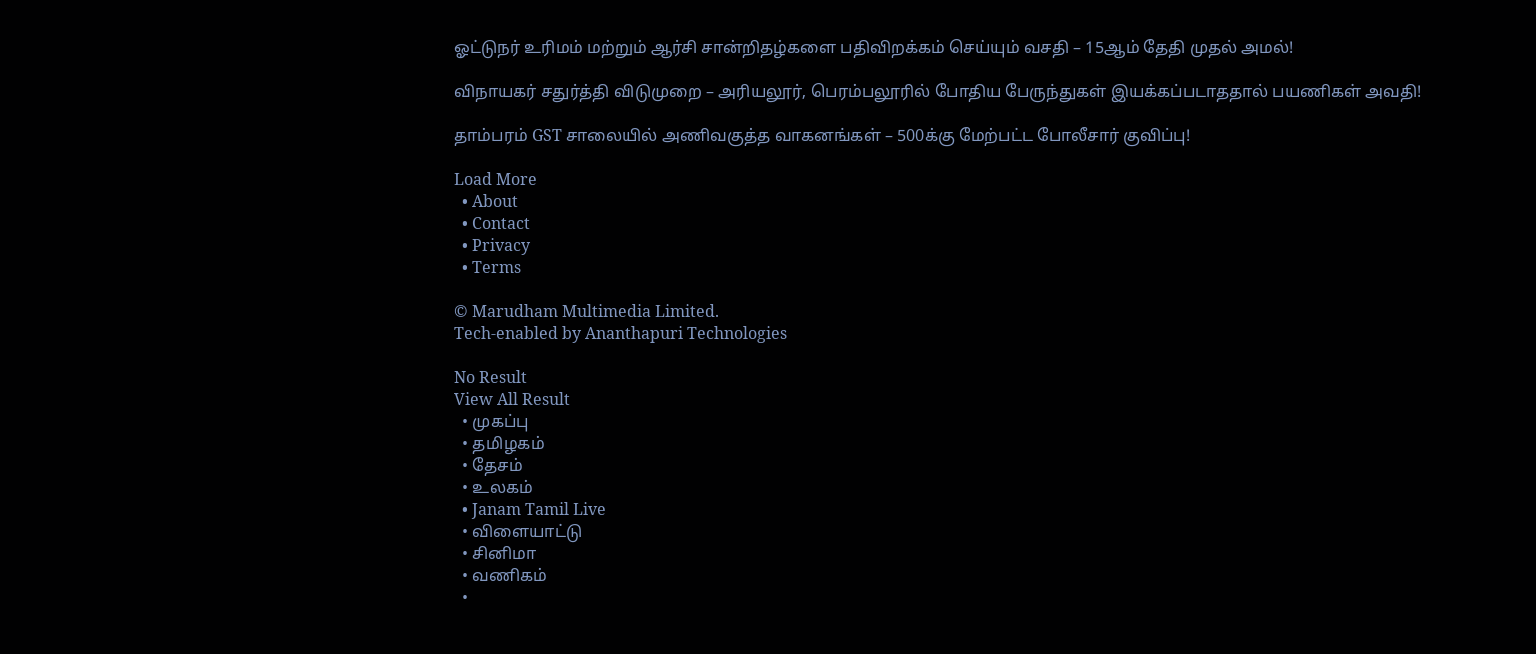ஓட்டுநர் உரிமம் மற்றும் ஆர்சி சான்றிதழ்களை பதிவிறக்கம் செய்யும் வசதி – 15ஆம் தேதி முதல் அமல்!

விநாயகர் சதுர்த்தி விடுமுறை – அரியலூர், பெரம்பலூரில் போதிய பேருந்துகள் இயக்கப்படாததால் பயணிகள் அவதி!

தாம்பரம் GST சாலையில் அணிவகுத்த வாகனங்கள் – 500க்கு மேற்பட்ட போலீசார் குவிப்பு!

Load More
  • About
  • Contact
  • Privacy
  • Terms

© Marudham Multimedia Limited.
Tech-enabled by Ananthapuri Technologies

No Result
View All Result
  • முகப்பு
  • தமிழகம்
  • தேசம்
  • உலகம்
  • Janam Tamil Live
  • விளையாட்டு
  • சினிமா
  • வணிகம்
  •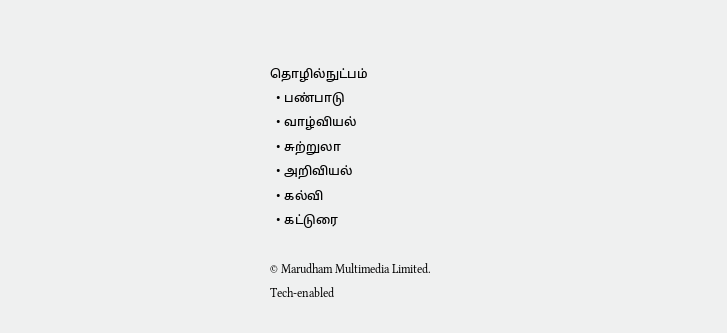தொழில்நுட்பம்
  • பண்பாடு
  • வாழ்வியல்
  • சுற்றுலா
  • அறிவியல்
  • கல்வி
  • கட்டுரை

© Marudham Multimedia Limited.
Tech-enabled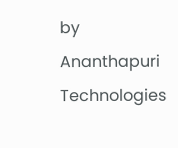by Ananthapuri Technologies